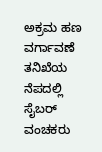ಅಕ್ರಮ ಹಣ ವರ್ಗಾವಣೆ ತನಿಖೆಯ ನೆಪದಲ್ಲಿ ಸೈಬರ್ ವಂಚಕರು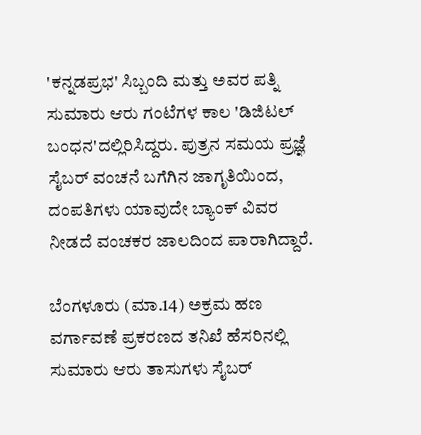'ಕನ್ನಡಪ್ರಭ' ಸಿಬ್ಬಂದಿ ಮತ್ತು ಅವರ ಪತ್ನಿ ಸುಮಾರು ಆರು ಗಂಟೆಗಳ ಕಾಲ 'ಡಿಜಿಟಲ್ ಬಂಧನ'ದಲ್ಲಿರಿಸಿದ್ದರು. ಪುತ್ರನ ಸಮಯ ಪ್ರಜ್ಞೆ ಸೈಬರ್ ವಂಚನೆ ಬಗೆಗಿನ ಜಾಗೃತಿಯಿಂದ, ದಂಪತಿಗಳು ಯಾವುದೇ ಬ್ಯಾಂಕ್ ವಿವರ ನೀಡದೆ ವಂಚಕರ ಜಾಲದಿಂದ ಪಾರಾಗಿದ್ದಾರೆ.

ಬೆಂಗಳೂರು (ಮಾ.14) ಅಕ್ರಮ ಹಣ ವರ್ಗಾವಣೆ ಪ್ರಕರಣದ ತನಿಖೆ ಹೆಸರಿನಲ್ಲಿ ಸುಮಾರು ಆರು ತಾಸುಗಳು ಸೈಬರ್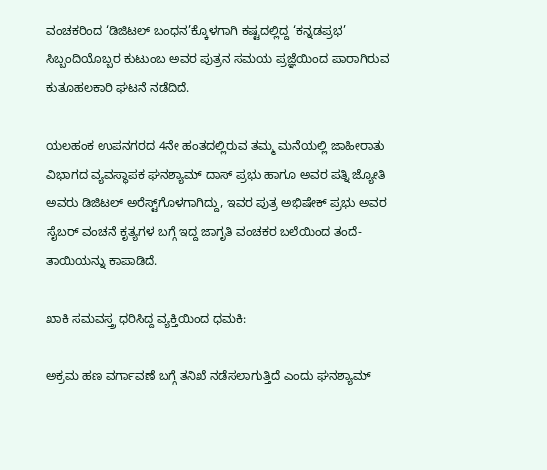ವಂಚಕರಿಂದ ‘ಡಿಜಿಟಲ್ ಬಂಧನ’ಕ್ಕೊಳಗಾಗಿ ಕಷ್ಟದಲ್ಲಿದ್ದ ‘ಕನ್ನಡಪ್ರಭ’ ಸಿಬ್ಬಂದಿಯೊಬ್ಬರ ಕುಟುಂಬ ಅವರ ಪುತ್ರನ ಸಮಯ ಪ್ರಜ್ಞೆಯಿಂದ ಪಾರಾಗಿರುವ ಕುತೂಹಲಕಾರಿ ಘಟನೆ ನಡೆದಿದೆ.

ಯಲಹಂಕ ಉಪನಗರದ 4ನೇ ಹಂತದಲ್ಲಿರುವ ತಮ್ಮ ಮನೆಯಲ್ಲಿ ಜಾಹೀರಾತು ವಿಭಾಗದ ವ್ಯವಸ್ಥಾಪಕ ಘನಶ್ಯಾಮ್ ದಾಸ್ ಪ್ರಭು ಹಾಗೂ ಅವರ ಪತ್ನಿ ಜ್ಯೋತಿ ಅವರು ಡಿಜಿಟಲ್ ಅರೆಸ್ಟ್‌ಗೊಳಗಾಗಿದ್ದು, ಇವರ ಪುತ್ರ ಅಭಿಷೇಕ್ ಪ್ರಭು ಅವರ ಸೈಬರ್‌ ವಂಚನೆ ಕೃತ್ಯಗಳ ಬಗ್ಗೆ ಇದ್ದ ಜಾಗೃತಿ ವಂಚಕರ ಬಲೆಯಿಂದ ತಂದೆ-ತಾಯಿಯನ್ನು ಕಾಪಾಡಿದೆ.

ಖಾಕಿ ಸಮವಸ್ತ್ರ ಧರಿಸಿದ್ದ ವ್ಯಕ್ತಿಯಿಂದ ಧಮಕಿ:

ಅಕ್ರಮ ಹಣ ವರ್ಗಾವಣೆ ಬಗ್ಗೆ ತನಿಖೆ ನಡೆಸಲಾಗುತ್ತಿದೆ ಎಂದು ಘನಶ್ಯಾಮ್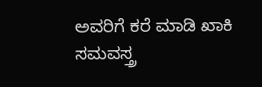ಅವರಿಗೆ ಕರೆ ಮಾಡಿ ಖಾಕಿ ಸಮವಸ್ತ್ರ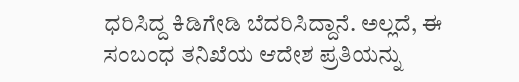ಧರಿಸಿದ್ದ ಕಿಡಿಗೇಡಿ ಬೆದರಿಸಿದ್ದಾನೆ. ಅಲ್ಲದೆ, ಈ ಸಂಬಂಧ ತನಿಖೆಯ ಆದೇಶ ಪ್ರತಿಯನ್ನು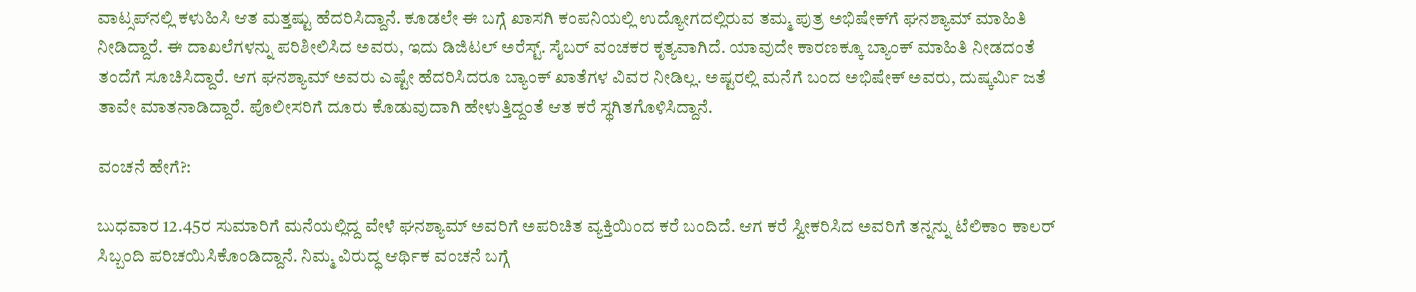ವಾಟ್ಸಪ್‌ನಲ್ಲಿ ಕಳುಹಿಸಿ ಆತ ಮತ್ತಷ್ಟು ಹೆದರಿಸಿದ್ದಾನೆ. ಕೂಡಲೇ ಈ ಬಗ್ಗೆ ಖಾಸಗಿ ಕಂಪನಿಯಲ್ಲಿ ಉದ್ಯೋಗದಲ್ಲಿರುವ ತಮ್ಮ ಪುತ್ರ ಅಭಿಷೇಕ್‌ಗೆ ಘನಶ್ಯಾಮ್ ಮಾಹಿತಿ ನೀಡಿದ್ದಾರೆ. ಈ ದಾಖಲೆಗಳನ್ನು ಪರಿಶೀಲಿಸಿದ ಅವರು, ಇದು ಡಿಜಿಟಲ್ ಅರೆಸ್ಟ್‌. ಸೈಬರ್ ವಂಚಕರ ಕೃತ್ಯವಾಗಿದೆ. ಯಾವುದೇ ಕಾರಣಕ್ಕೂ ಬ್ಯಾಂಕ್ ಮಾಹಿತಿ ನೀಡದಂತೆ ತಂದೆಗೆ ಸೂಚಿಸಿದ್ದಾರೆ. ಆಗ ಘನಶ್ಯಾಮ್ ಅವರು ಎಷ್ಟೇ ಹೆದರಿಸಿದರೂ ಬ್ಯಾಂಕ್ ಖಾತೆಗಳ ವಿವರ ನೀಡಿಲ್ಲ. ಅಷ್ಟರಲ್ಲಿ ಮನೆಗೆ ಬಂದ ಅಭಿಷೇಕ್ ಅವರು, ದುಷ್ಕರ್ಮಿ ಜತೆ ತಾವೇ ಮಾತನಾಡಿದ್ದಾರೆ. ಪೊಲೀಸರಿಗೆ ದೂರು ಕೊಡುವುದಾಗಿ ಹೇಳುತ್ತಿದ್ದಂತೆ ಆತ ಕರೆ ಸ್ಥಗಿತಗೊಳಿಸಿದ್ದಾನೆ.

ವಂಚನೆ ಹೇಗೆ?:

ಬುಧವಾರ 12.45ರ ಸುಮಾರಿಗೆ ಮನೆಯಲ್ಲಿದ್ದ ವೇಳೆ ಘನಶ್ಯಾಮ್ ಅವರಿಗೆ ಅಪರಿಚಿತ ವ್ಯಕ್ತಿಯಿಂದ ಕರೆ ಬಂದಿದೆ. ಆಗ ಕರೆ ಸ್ವೀಕರಿಸಿದ ಅವರಿಗೆ ತನ್ನನ್ನು ಟೆಲಿಕಾಂ ಕಾಲರ್ ಸಿಬ್ಬಂದಿ ಪರಿಚಯಿಸಿಕೊಂಡಿದ್ದಾನೆ. ನಿಮ್ಮ ವಿರುದ್ಧ ಆರ್ಥಿಕ ವಂಚನೆ ಬಗ್ಗೆ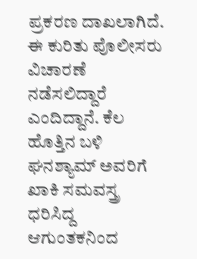ಪ್ರಕರಣ ದಾಖಲಾಗಿದೆ. ಈ ಕುರಿತು ಪೊಲೀಸರು ವಿಚಾರಣೆ ನಡೆಸಲಿದ್ದಾರೆ ಎಂದಿದ್ದಾನೆ. ಕೆಲ ಹೊತ್ತಿನ ಬಳಿ ಘನಶ್ಯಾಮ್ ಅವರಿಗೆ ಖಾಕಿ ಸಮವಸ್ತ್ರ ಧರಿಸಿದ್ದ ಆಗುಂತಕನಿಂದ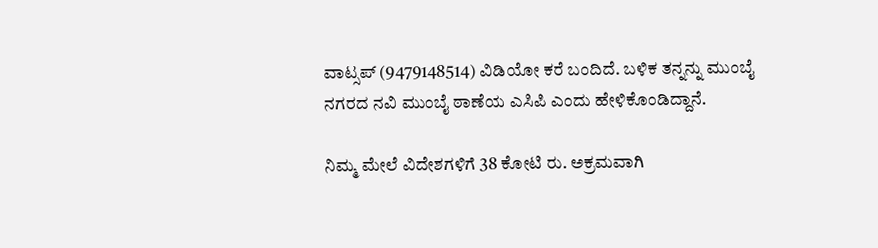ವಾಟ್ಸಪ್ (9479148514) ವಿಡಿಯೋ ಕರೆ ಬಂದಿದೆ. ಬಳಿಕ ತನ್ನನ್ನು ಮುಂಬೈ ನಗರದ ನವಿ ಮುಂಬೈ ಠಾಣೆಯ ಎಸಿಪಿ ಎಂದು ಹೇಳಿಕೊಂಡಿದ್ದಾನೆ.

ನಿಮ್ಮ ಮೇಲೆ ವಿದೇಶಗಳಿಗೆ 38 ಕೋಟಿ ರು. ಅಕ್ರಮವಾಗಿ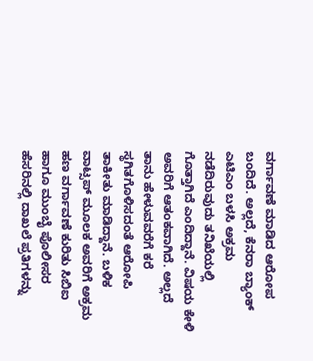ವರ್ಗಾವಣೆ ಮಾಡಿದ ಆರೋಪ ಬಂದಿದೆ. ಅಲ್ಲದೆ, ಕೆನರಾ ಬ್ಯಾಂಕ್ ಎಟಿಎಂ ಬಳಸಿ ಅಕ್ರಮ ನಡೆದಿರುವುದು ತನಿಖೆಯಲ್ಲಿ ಗೊತ್ತಾಗಿದೆ ಎಂದಿದ್ದಾನೆ. ವಿಷಯ ಕೇಳಿ ಅವರಿಗೆ ಆತಂಕವಾಗಿದೆ. ಅಲ್ಲದೆ ತಾನು ಹೇಳುವವರೆಗೆ ಕರೆ ಸ್ಥಗಿತಗೊಳಿಸದಂತೆ ಆರೋಪಿ ತಾಕೀತು ಮಾಡಿದ್ದಾನೆ. ಬಳಿಕ ವಾಟ್ಸಪ್ ಮೂಲಕ ಅವರಿಗೆ ಅಕ್ರಮ ಹಣ ವರ್ಗಾವಣೆ ಕುರಿತು ಸಿಬಿಐ ಹಾಗೂ ಮುಂಬೈ ಪೊಲೀಸರ ಹೆಸರಿನಲ್ಲಿ ದಾಖಲೆ ಪ್ರತಿಗಳನ್ನು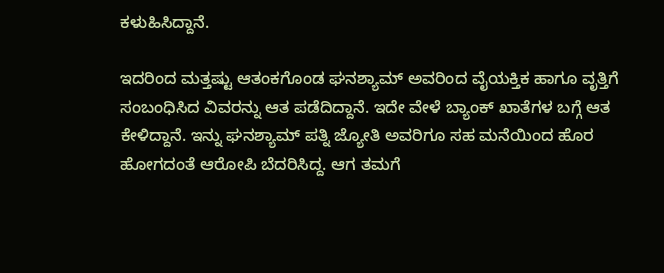ಕಳುಹಿಸಿದ್ದಾನೆ.

ಇದರಿಂದ ಮತ್ತಷ್ಟು ಆತಂಕಗೊಂಡ ಘನಶ್ಯಾಮ್ ಅವರಿಂದ ವೈಯಕ್ತಿಕ ಹಾಗೂ ವೃತ್ತಿಗೆ ಸಂಬಂಧಿಸಿದ ವಿವರನ್ನು ಆತ ಪಡೆದಿದ್ದಾನೆ. ಇದೇ ವೇಳೆ ಬ್ಯಾಂಕ್ ಖಾತೆಗಳ ಬಗ್ಗೆ ಆತ ಕೇಳಿದ್ದಾನೆ. ಇನ್ನು ಘನಶ್ಯಾಮ್ ಪತ್ನಿ ಜ್ಯೋತಿ ಅವರಿಗೂ ಸಹ ಮನೆಯಿಂದ ಹೊರ ಹೋಗದಂತೆ ಆರೋಪಿ ಬೆದರಿಸಿದ್ದ. ಆಗ ತಮಗೆ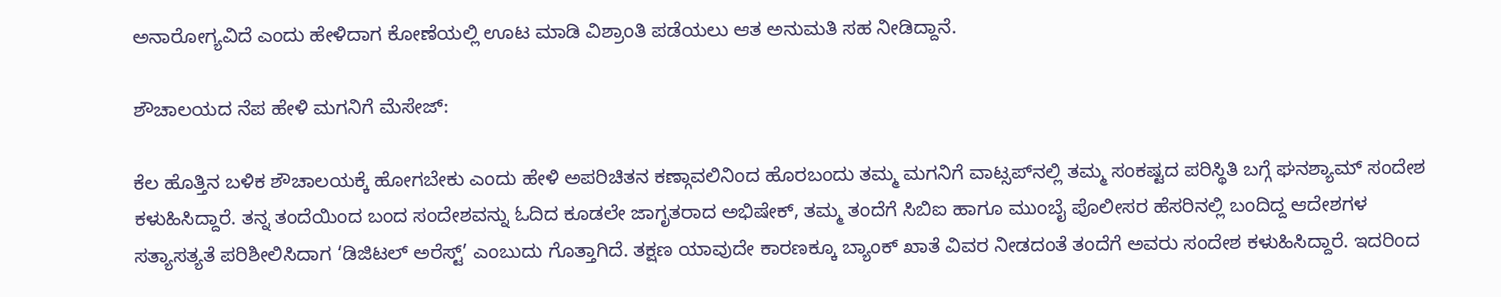ಅನಾರೋಗ್ಯವಿದೆ ಎಂದು ಹೇಳಿದಾಗ ಕೋಣೆಯಲ್ಲಿ ಊಟ ಮಾಡಿ ವಿಶ್ರಾಂತಿ ಪಡೆಯಲು ಆತ ಅನುಮತಿ ಸಹ ನೀಡಿದ್ದಾನೆ.

ಶೌಚಾಲಯದ ನೆಪ ಹೇಳಿ ಮಗನಿಗೆ ಮೆಸೇಜ್‌:

ಕೆಲ ಹೊತ್ತಿನ ಬಳಿಕ ಶೌಚಾಲಯಕ್ಕೆ ಹೋಗಬೇಕು ಎಂದು ಹೇಳಿ ಅಪರಿಚಿತನ ಕಣ್ಗಾವಲಿನಿಂದ ಹೊರಬಂದು ತಮ್ಮ ಮಗನಿಗೆ ವಾಟ್ಸಪ್‌ನಲ್ಲಿ ತಮ್ಮ ಸಂಕಷ್ಟದ ಪರಿಸ್ಥಿತಿ ಬಗ್ಗೆ ಘನಶ್ಯಾಮ್ ಸಂದೇಶ ಕಳುಹಿಸಿದ್ದಾರೆ. ತನ್ನ ತಂದೆಯಿಂದ ಬಂದ ಸಂದೇಶವನ್ನು ಓದಿದ ಕೂಡಲೇ ಜಾಗೃತರಾದ ಅಭಿಷೇಕ್‌, ತಮ್ಮ ತಂದೆಗೆ ಸಿಬಿಐ ಹಾಗೂ ಮುಂಬೈ ಪೊಲೀಸರ ಹೆಸರಿನಲ್ಲಿ ಬಂದಿದ್ದ ಆದೇಶಗಳ ಸತ್ಯಾಸತ್ಯತೆ ಪರಿಶೀಲಿಸಿದಾಗ ‘ಡಿಜಿಟಲ್ ಅರೆಸ್ಟ್‌’ ಎಂಬುದು ಗೊತ್ತಾಗಿದೆ. ತಕ್ಷಣ ಯಾವುದೇ ಕಾರಣಕ್ಕೂ ಬ್ಯಾಂಕ್ ಖಾತೆ ವಿವರ ನೀಡದಂತೆ ತಂದೆಗೆ ಅವರು ಸಂದೇಶ ಕಳುಹಿಸಿದ್ದಾರೆ. ಇದರಿಂದ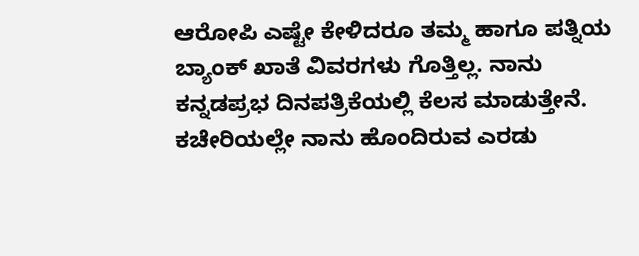ಆರೋಪಿ ಎಷ್ಟೇ ಕೇಳಿದರೂ ತಮ್ಮ ಹಾಗೂ ಪತ್ನಿಯ ಬ್ಯಾಂಕ್ ಖಾತೆ ವಿವರಗಳು ಗೊತ್ತಿಲ್ಲ. ನಾನು ಕನ್ನಡಪ್ರಭ ದಿನಪತ್ರಿಕೆಯಲ್ಲಿ ಕೆಲಸ ಮಾಡುತ್ತೇನೆ. ಕಚೇರಿಯಲ್ಲೇ ನಾನು ಹೊಂದಿರುವ ಎರಡು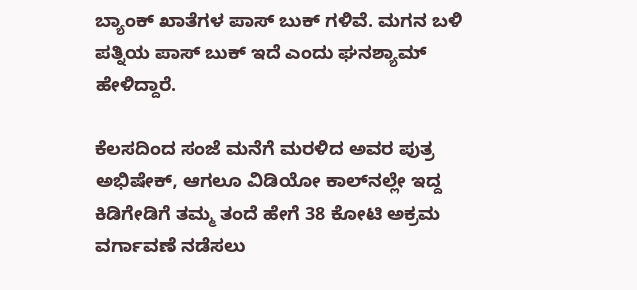ಬ್ಯಾಂಕ್ ಖಾತೆಗಳ ಪಾಸ್ ಬುಕ್‌ ಗಳಿವೆ. ಮಗನ ಬಳಿ ಪತ್ನಿಯ ಪಾಸ್ ಬುಕ್‌ ಇದೆ ಎಂದು ಘನಶ್ಯಾಮ್ ಹೇಳಿದ್ದಾರೆ.

ಕೆಲಸದಿಂದ ಸಂಜೆ ಮನೆಗೆ ಮರಳಿದ ಅ‍ವರ ಪುತ್ರ ಅಭಿಷೇಕ್‌, ಆಗಲೂ ವಿಡಿಯೋ ಕಾಲ್‌ನಲ್ಲೇ ಇದ್ದ ಕಿಡಿಗೇಡಿಗೆ ತಮ್ಮ ತಂದೆ ಹೇಗೆ 38 ಕೋಟಿ ಅಕ್ರಮ ವರ್ಗಾವಣೆ ನಡೆಸಲು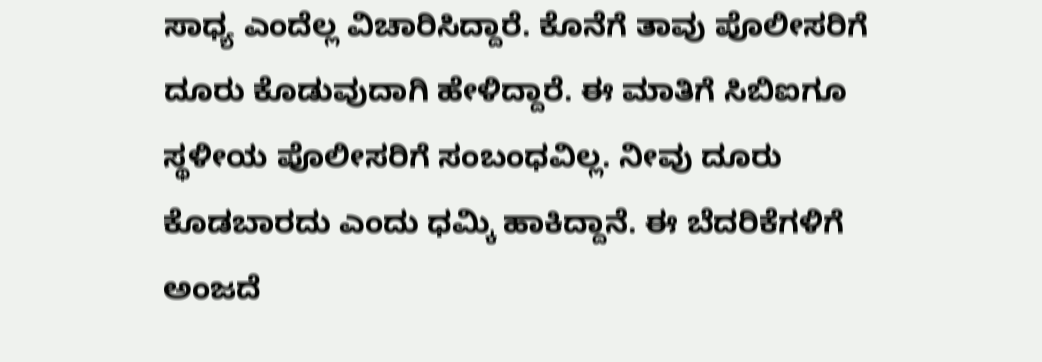ಸಾಧ್ಯ ಎಂದೆಲ್ಲ ವಿಚಾರಿಸಿದ್ದಾರೆ. ಕೊನೆಗೆ ತಾವು ಪೊಲೀಸರಿಗೆ ದೂರು ಕೊಡುವುದಾಗಿ ಹೇಳಿದ್ದಾರೆ. ಈ ಮಾತಿಗೆ ಸಿಬಿಐಗೂ ಸ್ಥಳೀಯ ಪೊಲೀಸರಿಗೆ ಸಂಬಂಧವಿಲ್ಲ. ನೀವು ದೂರು ಕೊಡಬಾರದು ಎಂದು ಧಮ್ಕಿ ಹಾಕಿದ್ದಾನೆ. ಈ ಬೆದರಿಕೆಗಳಿಗೆ ಅಂಜದೆ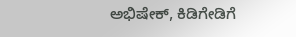ಅಭಿಷೇಕ್, ಕಿಡಿಗೇಡಿಗೆ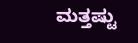ಮತ್ತಷ್ಟು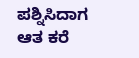ಪಶ್ನಿಸಿದಾಗ ಆತ ಕರೆ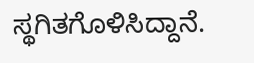ಸ್ಥಗಿತಗೊಳಿಸಿದ್ದಾನೆ.